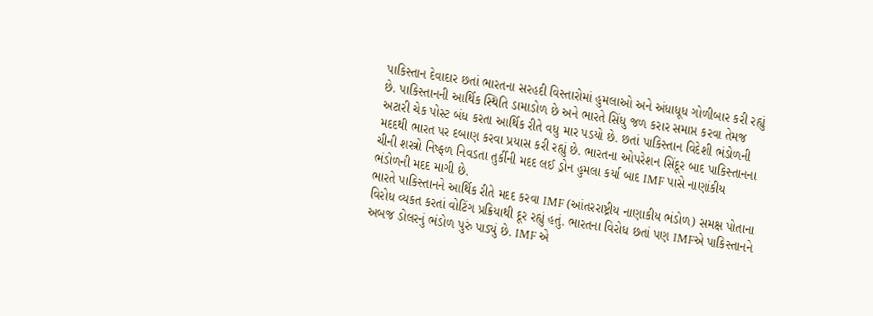પાકિસ્તાન દેવાદાર છતાં ભારતના સરહદી વિસ્તારોમાં હુમલાઓ અને અંધાધૂધ ગોળીબાર કરી રહ્યું છે. પાકિસ્તાનની આર્થિક સ્થિતિ ડામાડોળ છે અને ભારતે સિંધુ જળ કરાર સમાપ્ત કરવા તેમજ અટારી ચેક પોસ્ટ બંધ કરતા આર્થિક રીતે વધુ માર પડયો છે. છતાં પાકિસ્તાન વિદેશી ભંડોળની મદદથી ભારત પર દબાણ કરવા પ્રયાસ કરી રહ્યું છે. ભારતના ઓપરેશન સિંદૂર બાદ પાકિસ્તાનના ચીની શસ્ત્રો નિષ્ફળ નિવડતા તુર્કીની મદદ લઈ ડ્રોન હુમલા કર્યા બાદ IMF પાસે નાણાંકીય ભંડોળની મદદ માગી છે.
ભારતે પાકિસ્તાનને આર્થિક રીતે મદદ કરવા IMF (આંતરરાષ્ટ્રીય નાણાકીય ભંડોળ) સમક્ષ પોતાના વિરોધ વ્યકત કરતાં વોટિંગ પ્રક્રિયાથી દૂર રહ્યું હતું. ભારતના વિરોધ છતાં પણ IMFએ પાકિસ્તાનને અબજ ડોલરનું ભંડોળ પુરું પાડ્યું છે. IMF એ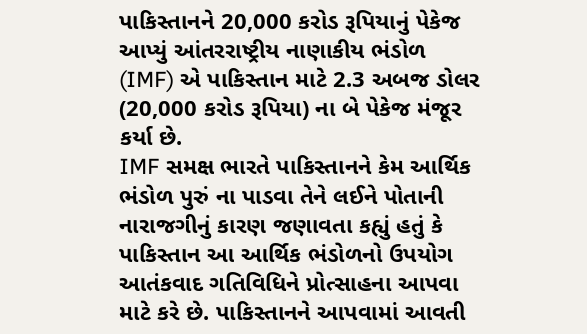પાકિસ્તાનને 20,000 કરોડ રૂપિયાનું પેકેજ આપ્યું આંતરરાષ્ટ્રીય નાણાકીય ભંડોળ (IMF) એ પાકિસ્તાન માટે 2.3 અબજ ડોલર (20,000 કરોડ રૂપિયા) ના બે પેકેજ મંજૂર કર્યા છે.
IMF સમક્ષ ભારતે પાકિસ્તાનને કેમ આર્થિક ભંડોળ પુરું ના પાડવા તેને લઈને પોતાની નારાજગીનું કારણ જણાવતા કહ્યું હતું કે પાકિસ્તાન આ આર્થિક ભંડોળનો ઉપયોગ આતંકવાદ ગતિવિધિને પ્રોત્સાહના આપવા માટે કરે છે. પાકિસ્તાનને આપવામાં આવતી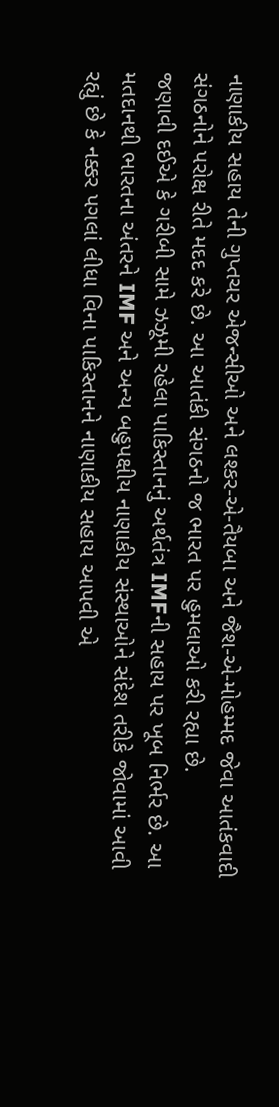નાણાકીય સહાય તેની ગુપ્તચર એજન્સીઓ અને લશ્કર-એ-તૈયબા અને જૈશ-એ-મોહમ્મદ જેવા આતંકવાદી સંગઠનોને પરોક્ષ રીતે મદદ કરે છે. આ આતંકી સંગઠનો જ ભારત પર હુમલાઓ કરી રહ્યા છે.
જણાવી દઈએ કે ગરીબી સામે ઝઝૂમી રહેલા પાકિસ્તાનનું અર્થતંત્ર IMFની સહાય પર ખૂબ નિર્ભર છે. આ મતદાનથી ભારતના અંતરને IMF અને અન્ય બહુપક્ષીય નાણાકીય સંસ્થાઓને સંદેશ તરીકે જોવામાં આવી રહ્યું છે કે નક્કર પગલાં લીધા વિના પાકિસ્તાનને નાણાકીય સહાય આપવી એ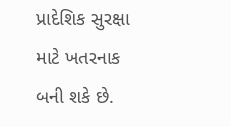પ્રાદેશિક સુરક્ષા માટે ખતરનાક બની શકે છે.